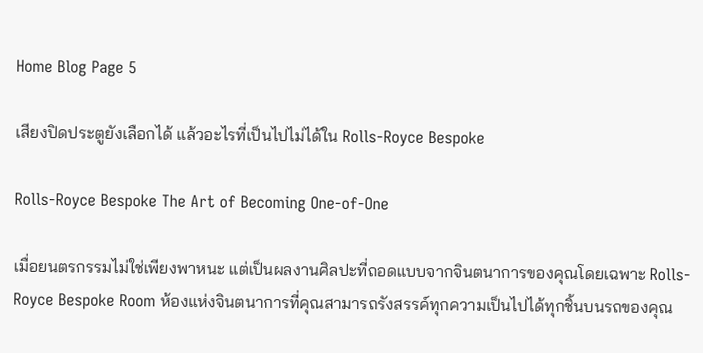Home Blog Page 5

เสียงปิดประตูยังเลือกได้ แล้วอะไรที่เป็นไปไม่ได้ใน Rolls-Royce Bespoke

Rolls‑Royce Bespoke The Art of Becoming One-of-One

เมื่อยนตรกรรมไม่ใช่เพียงพาหนะ แต่เป็นผลงานศิลปะที่ถอดแบบจากจินตนาการของคุณโดยเฉพาะ Rolls-Royce Bespoke Room ห้องแห่งจินตนาการที่คุณสามารถรังสรรค์ทุกความเป็นไปได้ทุกชิ้นบนรถของคุณ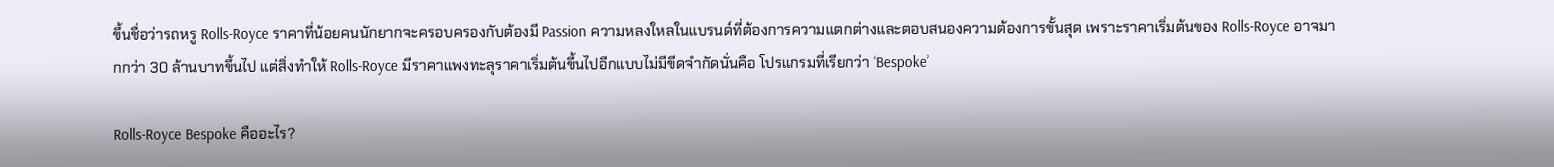ขึ้นชื่อว่ารถหรู Rolls-Royce ราคาที่น้อยคนนักยากจะครอบครองกับต้องมี Passion ความหลงใหลในแบรนด์ที่ต้องการความแตกต่างและตอบสนองความต้องการขั้นสุด เพราะราคาเริ่มต้นของ Rolls-Royce อาจมากกว่า 30 ล้านบาทขึ้นไป แต่สิ่งทำให้ Rolls-Royce มีราคาแพงทะลุราคาเริ่มต้นขึ้นไปอีกแบบไม่มีขีดจำกัดนั่นคือ โปรแกรมที่เรียกว่า ‘Bespoke’

Rolls‑Royce Bespoke คืออะไร?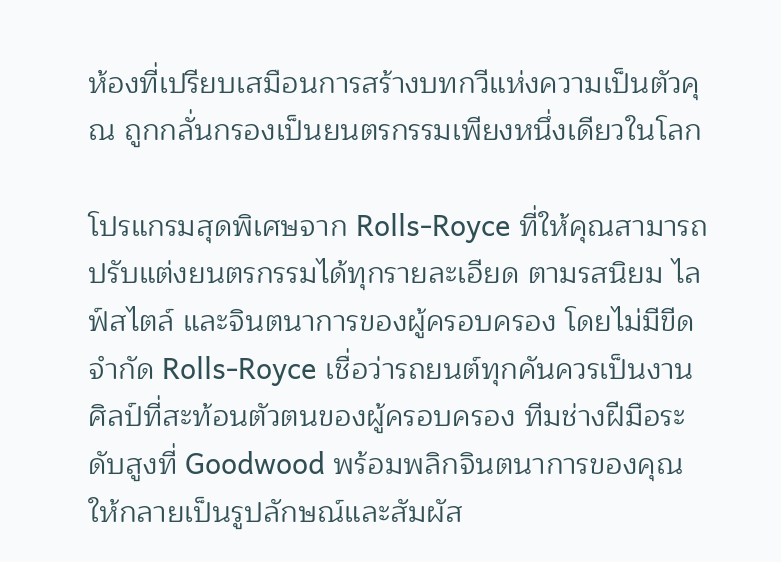ห้องที่เปรียบเสมือนการสร้างบทกวีแห่งความเป็นตัวคุณ ถูกกลั่นกรองเป็นยนตรกรรมเพียงหนึ่งเดียวในโลก

โปรแกรมสุดพิเศษจาก Rolls‑Royce ที่ให้คุณสามารถปรับแต่งยนตรกรรมได้ทุกรายละเอียด ตามรสนิยม ไลฟ์สไตล์ และจินตนาการของผู้ครอบครอง โดยไม่มีขีดจำกัด Rolls-Royce เชื่อว่ารถยนต์ทุกคันควรเป็นงานศิลป์ที่สะท้อนตัวตนของผู้ครอบครอง ทีมช่างฝีมือระดับสูงที่ Goodwood พร้อมพลิกจินตนาการของคุณให้กลายเป็นรูปลักษณ์และสัมผัส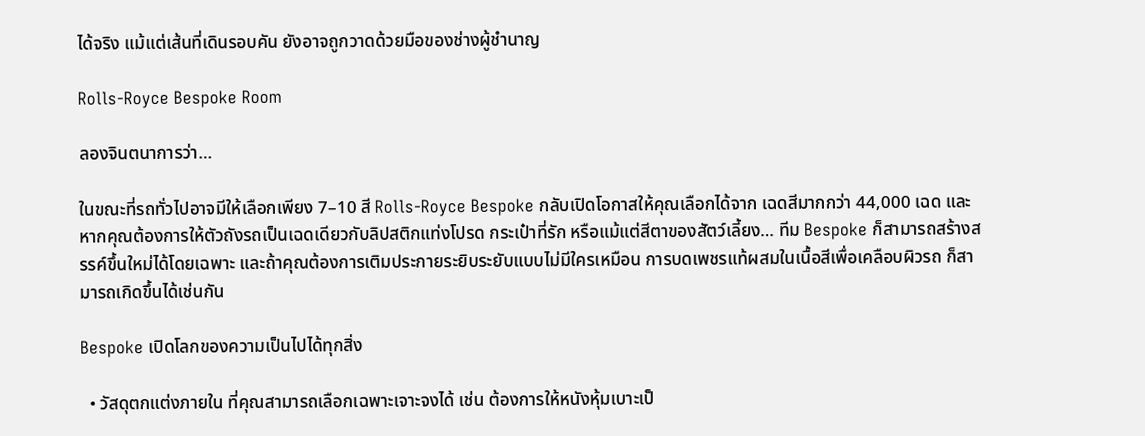ได้จริง แม้แต่เส้นที่เดินรอบคัน ยังอาจถูกวาดด้วยมือของช่างผู้ชำนาญ

Rolls-Royce Bespoke Room

ลองจินตนาการว่า…

ในขณะที่รถทั่วไปอาจมีให้เลือกเพียง 7–10 สี Rolls‑Royce Bespoke กลับเปิดโอกาสให้คุณเลือกได้จาก เฉดสีมากกว่า 44,000 เฉด และหากคุณต้องการให้ตัวถังรถเป็นเฉดเดียวกับลิปสติกแท่งโปรด กระเป๋าที่รัก หรือแม้แต่สีตาของสัตว์เลี้ยง… ทีม Bespoke ก็สามารถสร้างสรรค์ขึ้นใหม่ได้โดยเฉพาะ และถ้าคุณต้องการเติมประกายระยิบระยับแบบไม่มีใครเหมือน การบดเพชรแท้ผสมในเนื้อสีเพื่อเคลือบผิวรถ ก็สามารถเกิดขึ้นได้เช่นกัน

Bespoke เปิดโลกของความเป็นไปได้ทุกสิ่ง

  • วัสดุตกแต่งภายใน ที่คุณสามารถเลือกเฉพาะเจาะจงได้ เช่น ต้องการให้หนังหุ้มเบาะเป็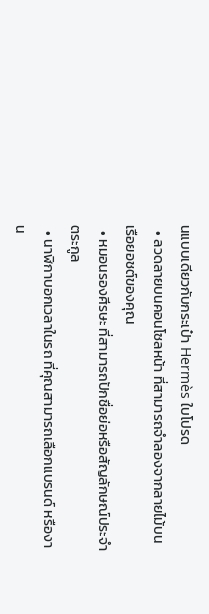นแบบเดียวกับกระเป๋า Hermès ใบโปรด
  • ลวดลายบนคอนโซลหน้า ที่สามารถจำลองจากลายไม้บนเรือยอชต์ของคุณ
  • หมอนรองศีรษะ ที่สามารถปักชื่อย่อหรือสัญลักษณ์ประจำตระกูล
  • นาฬิกาบอกเวลาในรถ ที่คุณสามารถเลือกแบรนด์ หรืองาน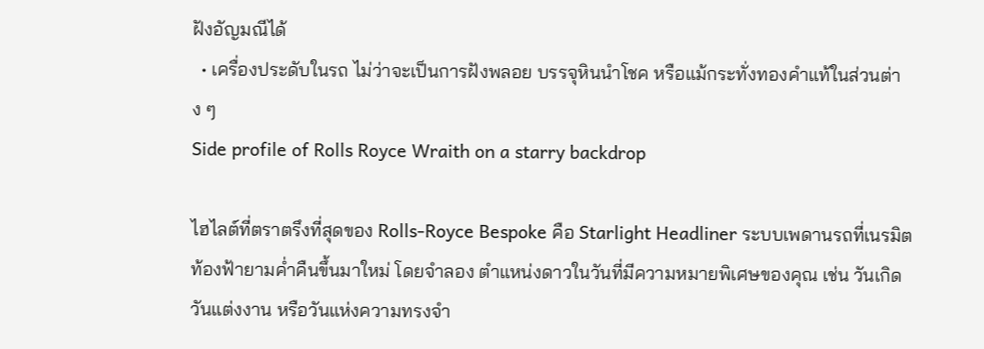ฝังอัญมณีได้
  • เครื่องประดับในรถ ไม่ว่าจะเป็นการฝังพลอย บรรจุหินนำโชค หรือแม้กระทั่งทองคำแท้ในส่วนต่าง ๆ
Side profile of Rolls Royce Wraith on a starry backdrop

ไฮไลต์ที่ตราตรึงที่สุดของ Rolls‑Royce Bespoke คือ Starlight Headliner ระบบเพดานรถที่เนรมิตท้องฟ้ายามค่ำคืนขึ้นมาใหม่ โดยจำลอง ตำแหน่งดาวในวันที่มีความหมายพิเศษของคุณ เช่น วันเกิด วันแต่งงาน หรือวันแห่งความทรงจำ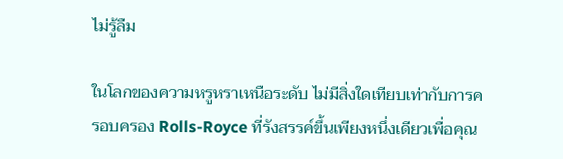ไม่รู้ลืม

ในโลกของความหรูหราเหนือระดับ ไม่มีสิ่งใดเทียบเท่ากับการครอบครอง Rolls-Royce ที่รังสรรค์ขึ้นเพียงหนึ่งเดียวเพื่อคุณ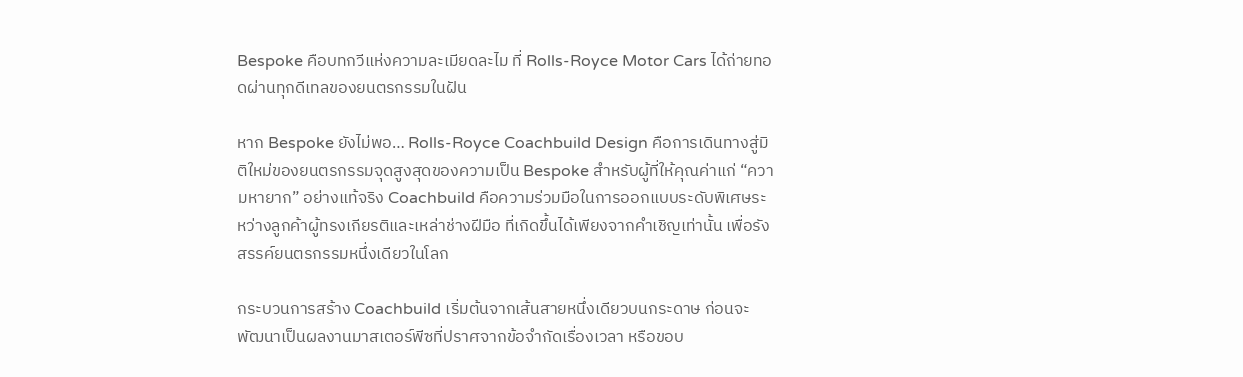Bespoke คือบทกวีแห่งความละเมียดละไม ที่ Rolls-Royce Motor Cars ได้ถ่ายทอดผ่านทุกดีเทลของยนตรกรรมในฝัน

หาก Bespoke ยังไม่พอ… Rolls-Royce Coachbuild Design คือการเดินทางสู่มิติใหม่ของยนตรกรรมจุดสูงสุดของความเป็น Bespoke สำหรับผู้ที่ให้คุณค่าแก่ “ความหายาก” อย่างแท้จริง Coachbuild คือความร่วมมือในการออกแบบระดับพิเศษระหว่างลูกค้าผู้ทรงเกียรติและเหล่าช่างฝีมือ ที่เกิดขึ้นได้เพียงจากคำเชิญเท่านั้น เพื่อรังสรรค์ยนตรกรรมหนึ่งเดียวในโลก

กระบวนการสร้าง Coachbuild เริ่มต้นจากเส้นสายหนึ่งเดียวบนกระดาษ ก่อนจะพัฒนาเป็นผลงานมาสเตอร์พีซที่ปราศจากข้อจำกัดเรื่องเวลา หรือขอบ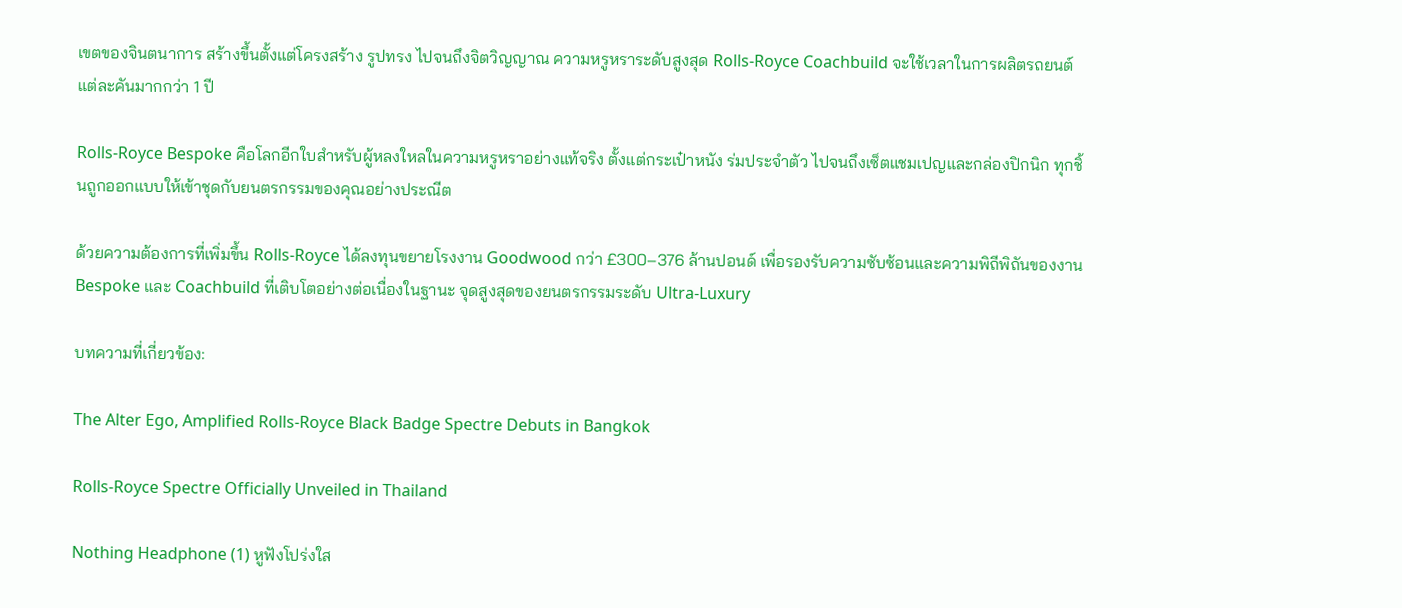เขตของจินตนาการ สร้างขึ้นตั้งแต่โครงสร้าง รูปทรง ไปจนถึงจิตวิญญาณ ความหรูหราระดับสูงสุด Rolls-Royce Coachbuild จะใช้เวลาในการผลิตรถยนต์แต่ละคันมากกว่า 1 ปี

Rolls-Royce Bespoke คือโลกอีกใบสำหรับผู้หลงใหลในความหรูหราอย่างแท้จริง ตั้งแต่กระเป๋าหนัง ร่มประจำตัว ไปจนถึงเซ็ตแชมเปญและกล่องปิกนิก ทุกชิ้นถูกออกแบบให้เข้าชุดกับยนตรกรรมของคุณอย่างประณีต

ด้วยความต้องการที่เพิ่มขึ้น Rolls-Royce ได้ลงทุนขยายโรงงาน Goodwood กว่า £300–376 ล้านปอนด์ เพื่อรองรับความซับซ้อนและความพิถีพิถันของงาน Bespoke และ Coachbuild ที่เติบโตอย่างต่อเนื่องในฐานะ จุดสูงสุดของยนตรกรรมระดับ Ultra-Luxury

บทความที่เกี่ยวข้อง:

The Alter Ego, Amplified Rolls-Royce Black Badge Spectre Debuts in Bangkok

Rolls-Royce Spectre Officially Unveiled in Thailand

Nothing Headphone (1) หูฟังโปร่งใส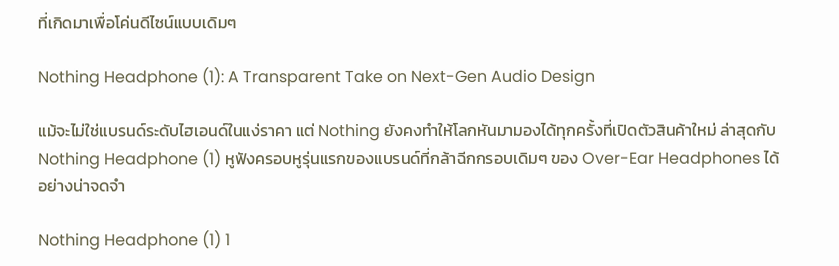ที่เกิดมาเพื่อโค่นดีไซน์แบบเดิมๆ

Nothing Headphone (1): A Transparent Take on Next-Gen Audio Design

แม้จะไม่ใช่แบรนด์ระดับไฮเอนด์ในแง่ราคา แต่ Nothing ยังคงทำให้โลกหันมามองได้ทุกครั้งที่เปิดตัวสินค้าใหม่ ล่าสุดกับ Nothing Headphone (1) หูฟังครอบหูรุ่นแรกของแบรนด์ที่กล้าฉีกกรอบเดิมๆ ของ Over-Ear Headphones ได้อย่างน่าจดจำ

Nothing Headphone (1) 1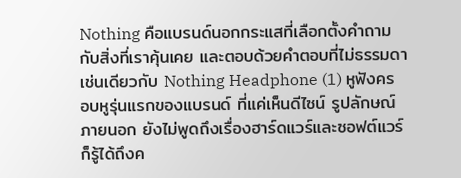Nothing คือแบรนด์นอกกระแสที่เลือกตั้งคำถามกับสิ่งที่เราคุ้นเคย และตอบด้วยคำตอบที่ไม่ธรรมดา เช่นเดียวกับ Nothing Headphone (1) หูฟังครอบหูรุ่นแรกของแบรนด์ ที่แค่เห็นดีไซน์ รูปลักษณ์ภายนอก ยังไม่พูดถึงเรื่องฮาร์ดแวร์และซอฟต์แวร์ ก็รู้ได้ถึงค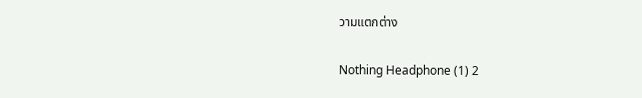วามแตกต่าง

Nothing Headphone (1) 2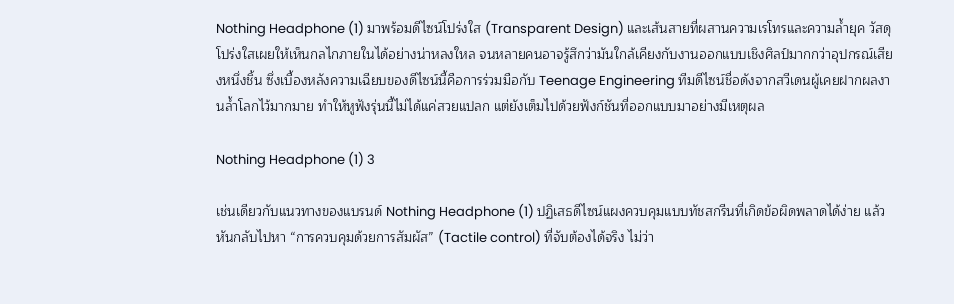Nothing Headphone (1) มาพร้อมดีไซน์โปร่งใส (Transparent Design) และเส้นสายที่ผสานความเรโทรและความล้ำยุค วัสดุโปร่งใสเผยให้เห็นกลไกภายในได้อย่างน่าหลงใหล จนหลายคนอาจรู้สึกว่ามันใกล้เคียงกับงานออกแบบเชิงศิลป์มากกว่าอุปกรณ์เสียงหนึ่งชิ้น ซึ่งเบื้องหลังความเฉียบของดีไซน์นี้คือการร่วมมือกับ Teenage Engineering ทีมดีไซน์ชื่อดังจากสวีเดนผู้เคยฝากผลงานล้ำโลกไว้มากมาย ทำให้หูฟังรุ่นนี้ไม่ได้แค่สวยแปลก แต่ยังเต็มไปด้วยฟังก์ชันที่ออกแบบมาอย่างมีเหตุผล

Nothing Headphone (1) 3

เช่นเดียวกับแนวทางของแบรนด์ Nothing Headphone (1) ปฏิเสธดีไซน์แผงควบคุมแบบทัชสกรีนที่เกิดข้อผิดพลาดได้ง่าย แล้วหันกลับไปหา “การควบคุมด้วยการสัมผัส” (Tactile control) ที่จับต้องได้จริง ไม่ว่า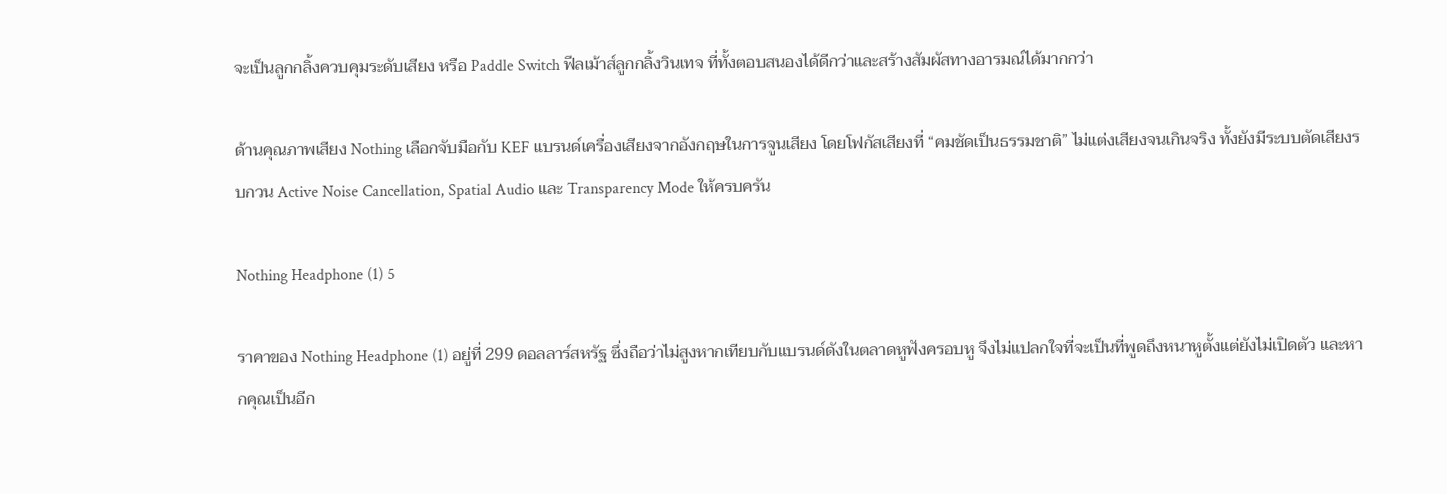จะเป็นลูกกลิ้งควบคุมระดับเสียง หรือ Paddle Switch ฟีลเม้าส์ลูกกลิ้งวินเทจ ที่ทั้งตอบสนองได้ดีกว่าและสร้างสัมผัสทางอารมณ์ได้มากกว่า

ด้านคุณภาพเสียง Nothing เลือกจับมือกับ KEF แบรนด์เครื่องเสียงจากอังกฤษในการจูนเสียง โดยโฟกัสเสียงที่ “คมชัดเป็นธรรมชาติ” ไม่แต่งเสียงจนเกินจริง ทั้งยังมีระบบตัดเสียงรบกวน Active Noise Cancellation, Spatial Audio และ Transparency Mode ให้ครบครัน

Nothing Headphone (1) 5

ราคาของ Nothing Headphone (1) อยู่ที่ 299 ดอลลาร์สหรัฐ ซึ่งถือว่าไม่สูงหากเทียบกับแบรนด์ดังในตลาดหูฟังครอบหู จึงไม่แปลกใจที่จะเป็นที่พูดถึงหนาหูตั้งแต่ยังไม่เปิดตัว และหากคุณเป็นอีก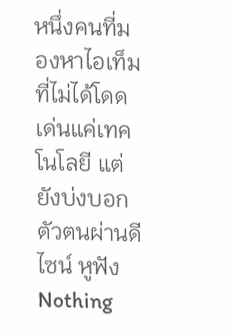หนึ่งคนที่มองหาไอเท็มที่ไม่ได้โดดเด่นแค่เทคโนโลยี แต่ยังบ่งบอกตัวตนผ่านดีไซน์ หูฟัง Nothing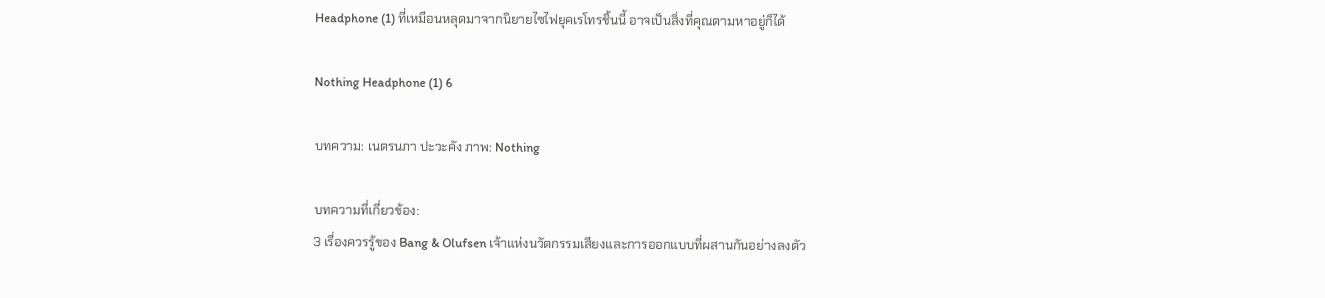Headphone (1) ที่เหมือนหลุดมาจากนิยายไซไฟยุคเรโทรชิ้นนี้ อาจเป็นสิ่งที่คุณตามหาอยู่ก็ได้

Nothing Headphone (1) 6

บทความ: เนตรนภา ปะวะคัง ภาพ: Nothing

บทความที่เกี่ยวข้อง:
3 เรื่องควรรู้ของ Bang & Olufsen เจ้าแห่งนวัตกรรมเสียงและการออกแบบที่ผสานกันอย่างลงตัว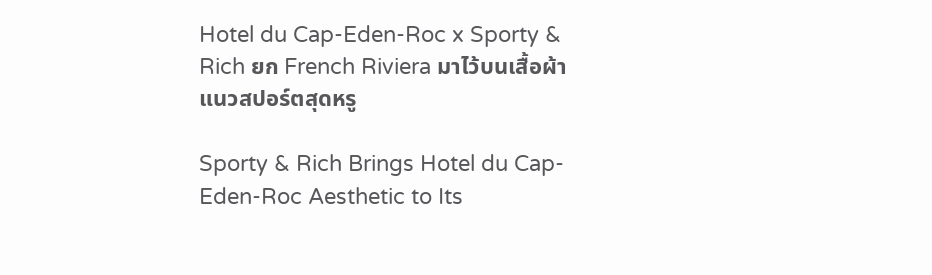Hotel du Cap-Eden-Roc x Sporty & Rich ยก French Riviera มาไว้บนเสื้อผ้าแนวสปอร์ตสุดหรู

Sporty & Rich Brings Hotel du Cap-Eden-Roc Aesthetic to Its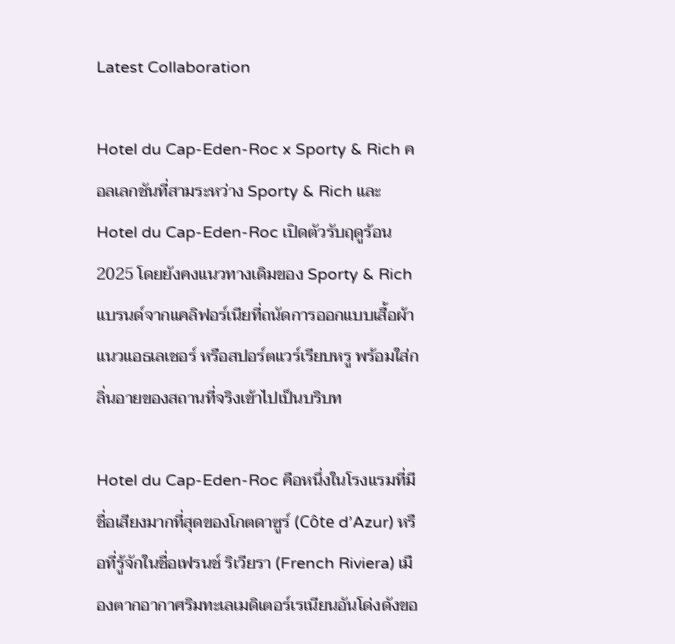Latest Collaboration

Hotel du Cap-Eden-Roc x Sporty & Rich คอลเลกชันที่สามระหว่าง Sporty & Rich และ Hotel du Cap-Eden-Roc เปิดตัวรับฤดูร้อน 2025 โดยยังคงแนวทางเดิมของ Sporty & Rich แบรนด์จากแคลิฟอร์เนียที่ถนัดการออกแบบเสื้อผ้าแนวแอธเลเชอร์ หรือสปอร์ตแวร์เรียบหรู พร้อมใส่กลิ่นอายของสถานที่จริงเข้าไปเป็นบริบท

Hotel du Cap-Eden-Roc คือหนึ่งในโรงแรมที่มีชื่อเสียงมากที่สุดของโกตดาซูร์ (Côte d’Azur) หรือที่รู้จักในชื่อเฟรนช์ ริเวียรา (French Riviera) เมืองตากอากาศริมทะเลเมดิเตอร์เรเนียนอันโด่งดังขอ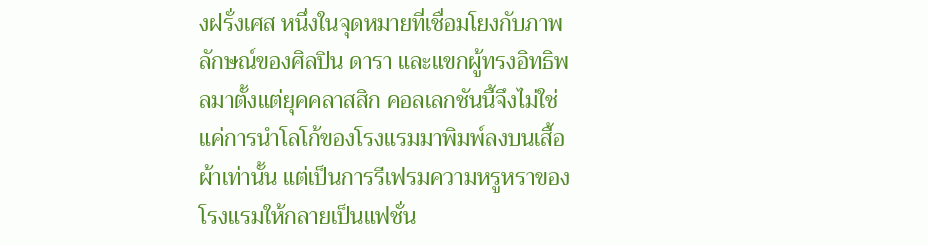งฝรั่งเศส หนึ่งในจุดหมายที่เชื่อมโยงกับภาพลักษณ์ของศิลปิน ดารา และแขกผู้ทรงอิทธิพลมาตั้งแต่ยุคคลาสสิก คอลเลกชันนี้จึงไม่ใช่แค่การนำโลโก้ของโรงแรมมาพิมพ์ลงบนเสื้อผ้าเท่านั้น แต่เป็นการรีเฟรมความหรูหราของโรงแรมให้กลายเป็นแฟชั่น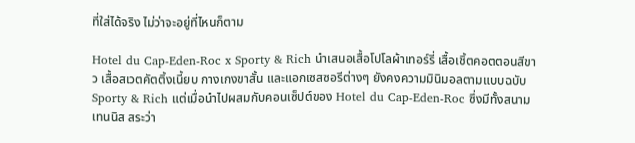ที่ใส่ได้จริง ไม่ว่าจะอยู่ที่ไหนก็ตาม

Hotel du Cap-Eden-Roc x Sporty & Rich นำเสนอเสื้อโปโลผ้าเทอร์รี่ เสื้อเชิ้ตคอตตอนสีขาว เสื้อสเวตคัตติ้งเนี้ยบ กางเกงขาสั้น และแอกเซสซอรีต่างๆ ยังคงความมินิมอลตามแบบฉบับ Sporty & Rich แต่เมื่อนำไปผสมกับคอนเซ็ปต์ของ Hotel du Cap-Eden-Roc ซึ่งมีทั้งสนามเทนนิส สระว่า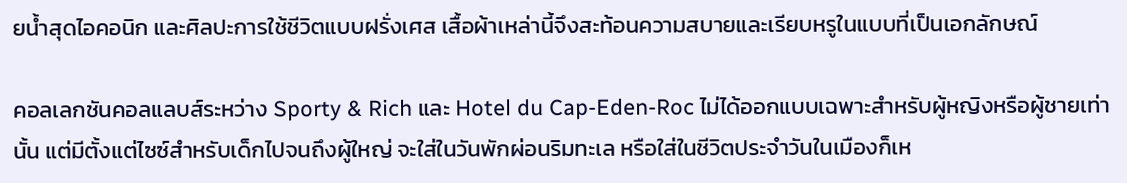ยน้ำสุดไอคอนิก และศิลปะการใช้ชีวิตแบบฝรั่งเศส เสื้อผ้าเหล่านี้จึงสะท้อนความสบายและเรียบหรูในแบบที่เป็นเอกลักษณ์

คอลเลกชันคอลแลบส์ระหว่าง Sporty & Rich และ Hotel du Cap-Eden-Roc ไม่ได้ออกแบบเฉพาะสำหรับผู้หญิงหรือผู้ชายเท่านั้น แต่มีตั้งแต่ไซซ์สำหรับเด็กไปจนถึงผู้ใหญ่ จะใส่ในวันพักผ่อนริมทะเล หรือใส่ในชีวิตประจำวันในเมืองก็เห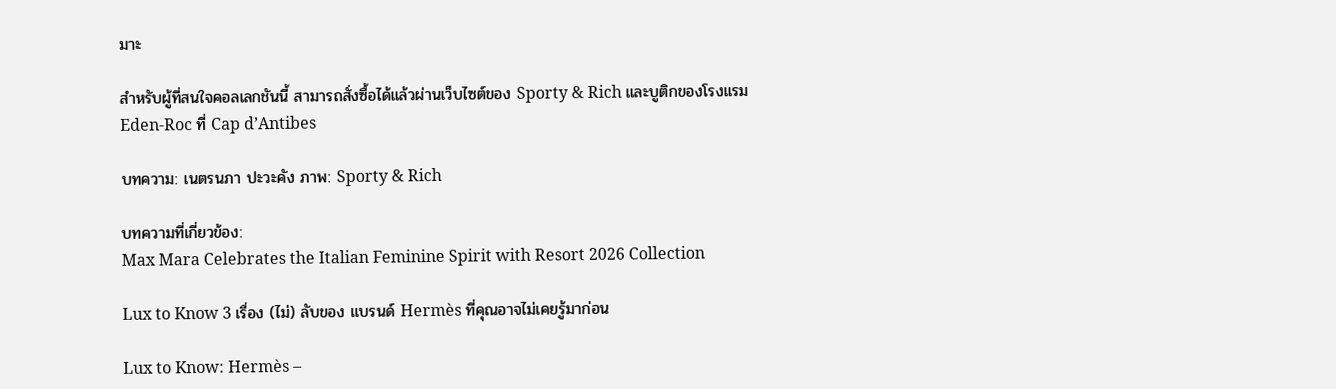มาะ

สำหรับผู้ที่สนใจคอลเลกชันนี้ สามารถสั่งซื้อได้แล้วผ่านเว็บไซต์ของ Sporty & Rich และบูติกของโรงแรม Eden-Roc ที่ Cap d’Antibes

บทความ: เนตรนภา ปะวะคัง ภาพ: Sporty & Rich

บทความที่เกี่ยวข้อง:
Max Mara Celebrates the Italian Feminine Spirit with Resort 2026 Collection

Lux to Know 3 เรื่อง (ไม่) ลับของ แบรนด์ Hermès ที่คุณอาจไม่เคยรู้มาก่อน

Lux to Know: Hermès –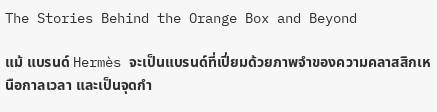The Stories Behind the Orange Box and Beyond

แม้ แบรนด์ Hermès จะเป็นแบรนด์ที่เปี่ยมด้วยภาพจำของความคลาสสิกเหนือกาลเวลา และเป็นจุดกำ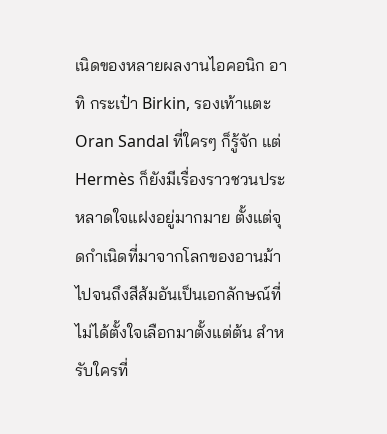เนิดของหลายผลงานไอคอนิก อาทิ กระเป๋า Birkin, รองเท้าแตะ Oran Sandal ที่ใครๆ ก็รู้จัก แต่ Hermès ก็ยังมีเรื่องราวชวนประหลาดใจแฝงอยู่มากมาย ตั้งแต่จุดกำเนิดที่มาจากโลกของอานม้า ไปจนถึงสีส้มอันเป็นเอกลักษณ์ที่ไม่ได้ตั้งใจเลือกมาตั้งแต่ต้น สำหรับใครที่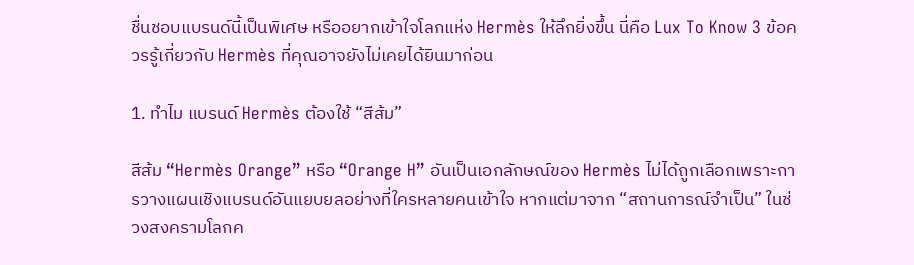ชื่นชอบแบรนด์นี้เป็นพิเศษ หรืออยากเข้าใจโลกแห่ง Hermès ให้ลึกยิ่งขึ้น นี่คือ Lux To Know 3 ข้อควรรู้เกี่ยวกับ Hermès ที่คุณอาจยังไม่เคยได้ยินมาก่อน

1. ทำไม แบรนด์ Hermès ต้องใช้ “สีส้ม”

สีส้ม “Hermès Orange” หรือ “Orange H” อันเป็นเอกลักษณ์ของ Hermès ไม่ได้ถูกเลือกเพราะการวางแผนเชิงแบรนด์อันแยบยลอย่างที่ใครหลายคนเข้าใจ หากแต่มาจาก “สถานการณ์จำเป็น” ในช่วงสงครามโลกค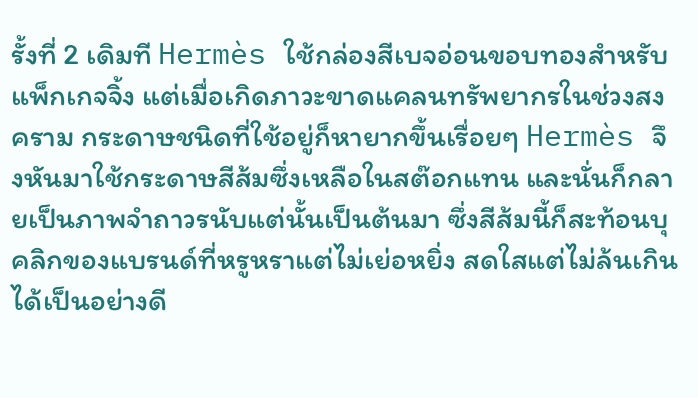รั้งที่ 2 เดิมที Hermès ใช้กล่องสีเบจอ่อนขอบทองสำหรับแพ็กเกจจิ้ง แต่เมื่อเกิดภาวะขาดแคลนทรัพยากรในช่วงสงคราม กระดาษชนิดที่ใช้อยู่ก็หายากขึ้นเรื่อยๆ Hermès จึงหันมาใช้กระดาษสีส้มซึ่งเหลือในสต๊อกแทน และนั่นก็กลายเป็นภาพจำถาวรนับแต่นั้นเป็นต้นมา ซึ่งสีส้มนี้ก็สะท้อนบุคลิกของแบรนด์ที่หรูหราแต่ไม่เย่อหยิ่ง สดใสแต่ไม่ล้นเกินได้เป็นอย่างดี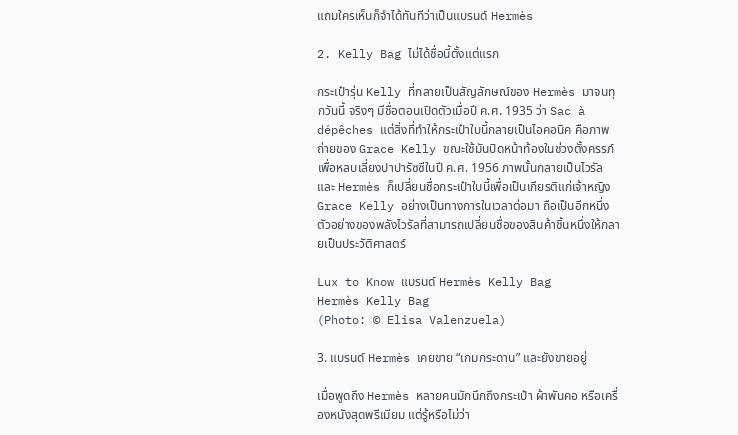แถมใครเห็นก็จำได้ทันทีว่าเป็นแบรนด์ Hermès

2. Kelly Bag ไม่ได้ชื่อนี้ตั้งแต่แรก

กระเป๋ารุ่น Kelly ที่กลายเป็นสัญลักษณ์ของ Hermès มาจนทุกวันนี้ จริงๆ มีชื่อตอนเปิดตัวเมื่อปี ค.ศ. 1935 ว่า Sac à dépêches แต่สิ่งที่ทำให้กระเป๋าใบนี้กลายเป็นไอคอนิค คือภาพถ่ายของ Grace Kelly ขณะใช้มันปิดหน้าท้องในช่วงตั้งครรภ์ เพื่อหลบเลี่ยงปาปารัซซีในปี ค.ศ. 1956 ภาพนั้นกลายเป็นไวรัล และ Hermès ก็เปลี่ยนชื่อกระเป๋าใบนี้เพื่อเป็นเกียรติแก่เจ้าหญิง Grace Kelly อย่างเป็นทางการในเวลาต่อมา ถือเป็นอีกหนึ่งตัวอย่างของพลังไวรัลที่สามารถเปลี่ยนชื่อของสินค้าชิ้นหนึ่งให้กลายเป็นประวัติศาสตร์

Lux to Know แบรนด์ Hermès Kelly Bag
Hermès Kelly Bag
(Photo: © Elisa Valenzuela)

3. แบรนด์ Hermès เคยขาย “เกมกระดาน” และยังขายอยู่

เมื่อพูดถึง Hermès หลายคนมักนึกถึงกระเป๋า ผ้าพันคอ หรือเครื่องหนังสุดพรีเมียม แต่รู้หรือไม่ว่า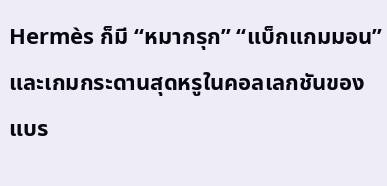Hermès ก็มี “หมากรุก” “แบ็กแกมมอน” และเกมกระดานสุดหรูในคอลเลกชันของแบร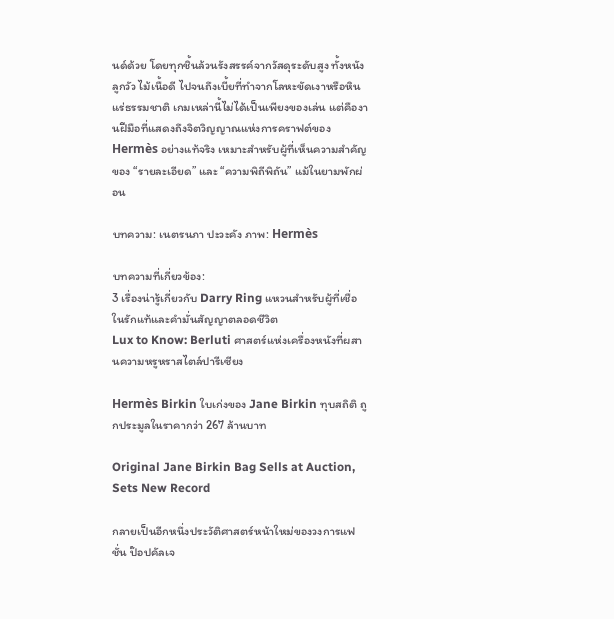นด์ด้วย โดยทุกชิ้นล้วนรังสรรค์จากวัสดุระดับสูง ทั้งหนังลูกวัว ไม้เนื้อดี ไปจนถึงเบี้ยที่ทำจากโลหะขัดเงาหรือหินแร่ธรรมชาติ เกมเหล่านี้ไม่ได้เป็นเพียงของเล่น แต่คืองานฝีมือที่แสดงถึงจิตวิญญาณแห่งการคราฟต์ของ Hermès อย่างแท้จริง เหมาะสำหรับผู้ที่เห็นความสำคัญของ “รายละเอียด” และ “ความพิถีพิถัน” แม้ในยามพักผ่อน

บทความ: เนตรนภา ปะวะคัง ภาพ: Hermès

บทความที่เกี่ยวข้อง:
3 เรื่องน่ารู้เกี่ยวกับ Darry Ring แหวนสำหรับผู้ที่เชื่อในรักแท้และคำมั่นสัญญาตลอดชีวิต
Lux to Know: Berluti ศาสตร์แห่งเครื่องหนังที่ผสานความหรูหราสไตล์ปารีเซียง

Hermès Birkin ใบเก่งของ Jane Birkin ทุบสถิติ ถูกประมูลในราคากว่า 267 ล้านบาท

Original Jane Birkin Bag Sells at Auction, Sets New Record

กลายเป็นอีกหนึ่งประวัติศาสตร์หน้าใหม่ของวงการแฟชั่น ป๊อปคัลเจ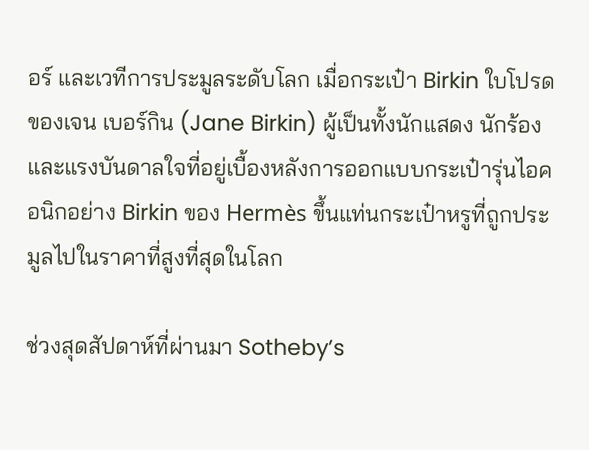อร์ และเวทีการประมูลระดับโลก เมื่อกระเป๋า Birkin ใบโปรดของเจน เบอร์กิน (Jane Birkin) ผู้เป็นทั้งนักแสดง นักร้อง และแรงบันดาลใจที่อยู่เบื้องหลังการออกแบบกระเป๋ารุ่นไอคอนิกอย่าง Birkin ของ Hermès ขึ้นแท่นกระเป๋าหรูที่ถูกประมูลไปในราคาที่สูงที่สุดในโลก

ช่วงสุดสัปดาห์ที่ผ่านมา Sotheby’s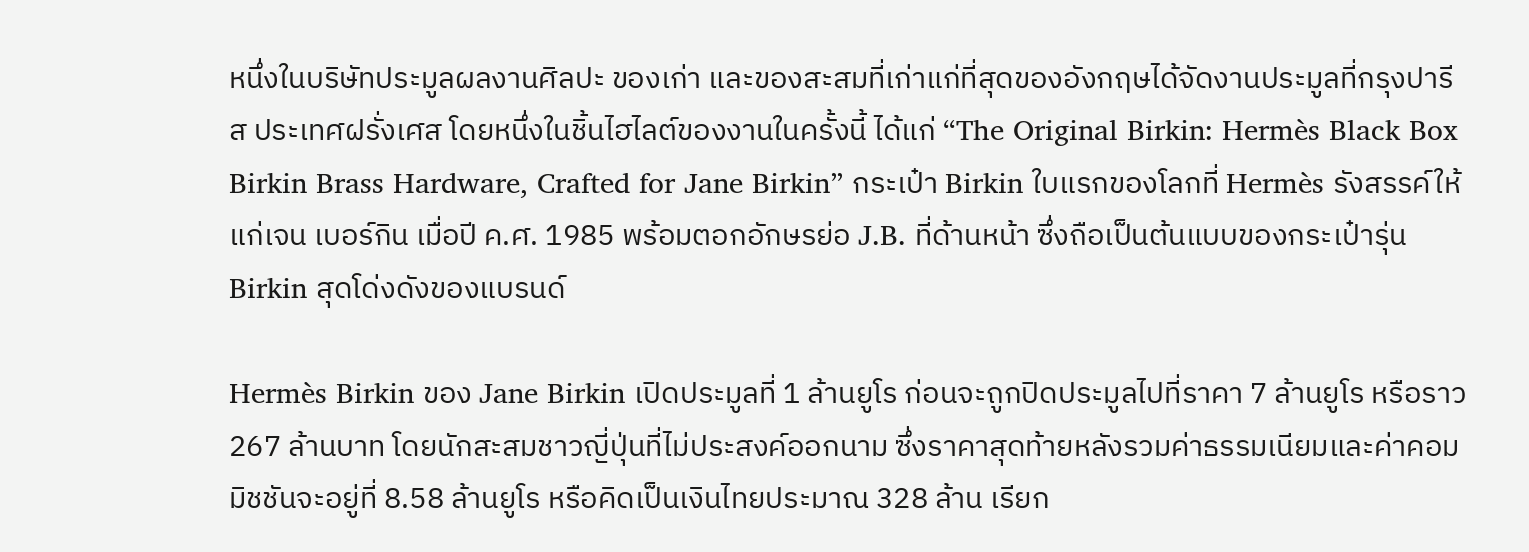หนึ่งในบริษัทประมูลผลงานศิลปะ ของเก่า และของสะสมที่เก่าแก่ที่สุดของอังกฤษได้จัดงานประมูลที่กรุงปารีส ประเทศฝรั่งเศส โดยหนึ่งในชิ้นไฮไลต์ของงานในครั้งนี้ ได้แก่ “The Original Birkin: Hermès Black Box Birkin Brass Hardware, Crafted for Jane Birkin” กระเป๋า Birkin ใบแรกของโลกที่ Hermès รังสรรค์ให้แก่เจน เบอร์กิน เมื่อปี ค.ศ. 1985 พร้อมตอกอักษรย่อ J.B. ที่ด้านหน้า ซึ่งถือเป็นต้นแบบของกระเป๋ารุ่น Birkin สุดโด่งดังของแบรนด์

Hermès Birkin ของ Jane Birkin เปิดประมูลที่ 1 ล้านยูโร ก่อนจะถูกปิดประมูลไปที่ราคา 7 ล้านยูโร หรือราว 267 ล้านบาท โดยนักสะสมชาวญี่ปุ่นที่ไม่ประสงค์ออกนาม ซึ่งราคาสุดท้ายหลังรวมค่าธรรมเนียมและค่าคอมมิชชันจะอยู่ที่ 8.58 ล้านยูโร หรือคิดเป็นเงินไทยประมาณ 328 ล้าน เรียก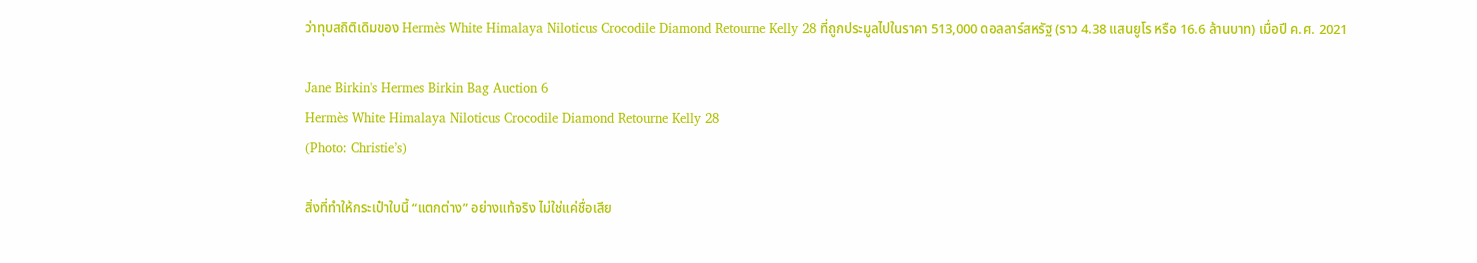ว่าทุบสถิติเดิมของ Hermès White Himalaya Niloticus Crocodile Diamond Retourne Kelly 28 ที่ถูกประมูลไปในราคา 513,000 ดอลลาร์สหรัฐ (ราว 4.38 แสนยูโร หรือ 16.6 ล้านบาท) เมื่อปี ค.ศ. 2021

Jane Birkin's Hermes Birkin Bag Auction 6
Hermès White Himalaya Niloticus Crocodile Diamond Retourne Kelly 28
(Photo: Christie’s)

สิ่งที่ทำให้กระเป๋าใบนี้ “แตกต่าง” อย่างแท้จริง ไม่ใช่แค่ชื่อเสีย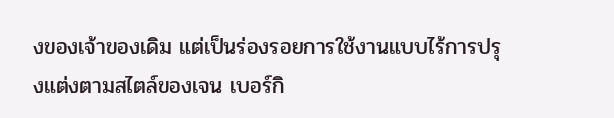งของเจ้าของเดิม แต่เป็นร่องรอยการใช้งานแบบไร้การปรุงแต่งตามสไตล์ของเจน เบอร์กิ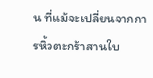น ที่แม้จะเปลี่ยนจากการหิ้วตะกร้าสานใบ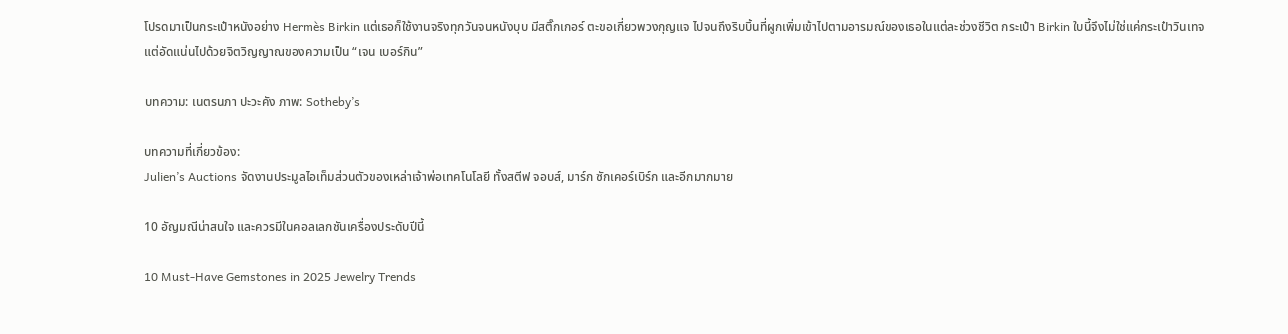โปรดมาเป็นกระเป๋าหนังอย่าง Hermès Birkin แต่เธอก็ใช้งานจริงทุกวันจนหนังบุบ มีสติ๊กเกอร์ ตะขอเกี่ยวพวงกุญแจ ไปจนถึงริบบิ้นที่ผูกเพิ่มเข้าไปตามอารมณ์ของเธอในแต่ละช่วงชีวิต กระเป๋า Birkin ใบนี้จึงไม่ใช่แค่กระเป๋าวินเทจ แต่อัดแน่นไปด้วยจิตวิญญาณของความเป็น “เจน เบอร์กิน”

บทความ: เนตรนภา ปะวะคัง ภาพ: Sotheby’s

บทความที่เกี่ยวข้อง:
Julien’s Auctions จัดงานประมูลไอเท็มส่วนตัวของเหล่าเจ้าพ่อเทคโนโลยี ทั้งสตีฟ จอบส์, มาร์ก ซักเคอร์เบิร์ก และอีกมากมาย

10 อัญมณีน่าสนใจ และควรมีในคอลเลกชันเครื่องประดับปีนี้

10 Must-Have Gemstones in 2025 Jewelry Trends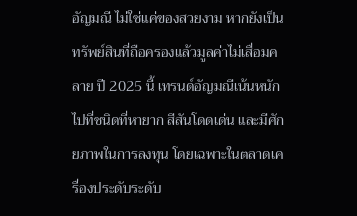อัญมณี ไม่ใช่แค่ของสวยงาม หากยังเป็นทรัพย์สินที่ถือครองแล้วมูลค่าไม่เสื่อมคลาย ปี 2025 นี้ เทรนด์อัญมณีเน้นหนักไปที่ชนิดที่หายาก สีสันโดดเด่น และมีศักยภาพในการลงทุน โดยเฉพาะในตลาดเครื่องประดับระดับ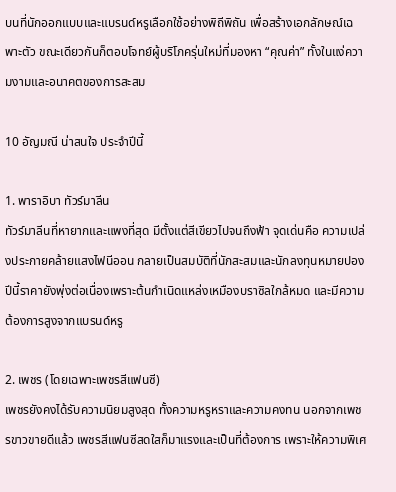บนที่นักออกแบบและแบรนด์หรูเลือกใช้อย่างพิถีพิถัน เพื่อสร้างเอกลักษณ์เฉพาะตัว ขณะเดียวกันก็ตอบโจทย์ผู้บริโภครุ่นใหม่ที่มองหา “คุณค่า” ทั้งในแง่ความงามและอนาคตของการสะสม

10 อัญมณี น่าสนใจ ประจำปีนี้

1. พาราอิบา ทัวร์มาลีน
ทัวร์มาลีนที่หายากและแพงที่สุด มีตั้งแต่สีเขียวไปจนถึงฟ้า จุดเด่นคือ ความเปล่งประกายคล้ายแสงไฟนีออน กลายเป็นสมบัติที่นักสะสมและนักลงทุนหมายปอง ปีนี้ราคายังพุ่งต่อเนื่องเพราะต้นกำเนิดแหล่งเหมืองบราซิลใกล้หมด และมีความต้องการสูงจากแบรนด์หรู

2. เพชร (โดยเฉพาะเพชรสีแฟนซี)
เพชรยังคงได้รับความนิยมสูงสุด ทั้งความหรูหราและความคงทน นอกจากเพชรขาวขายดีแล้ว เพชรสีแฟนซีสดใสก็มาแรงและเป็นที่ต้องการ เพราะให้ความพิเศ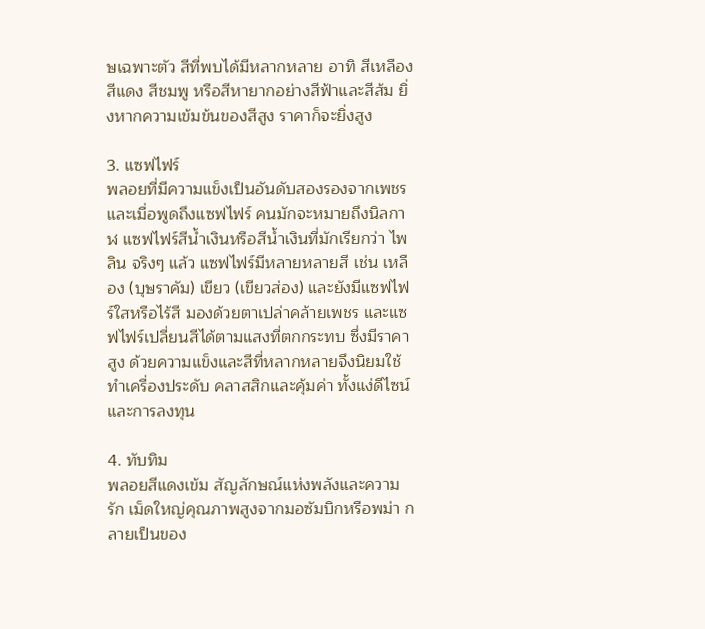ษเฉพาะตัว สีที่พบได้มีหลากหลาย อาทิ สีเหลือง สีแดง สีชมพู หรือสีหายากอย่างสีฟ้าและสีส้ม ยิ่งหากความเข้มข้นของสีสูง ราคาก็จะยิ่งสูง

3. แซฟไฟร์
พลอยที่มีความแข็งเป็นอันดับสองรองจากเพชร และเมื่อพูดถึงแซฟไฟร์ คนมักจะหมายถึงนิลกาฬ แซฟไฟร์สีน้ำเงินหรือสีน้ำเงินที่มักเรียกว่า ไพลิน จริงๆ แล้ว แซฟไฟร์มีหลายหลายสี เช่น เหลือง (บุษราคัม) เขียว (เขียวส่อง) และยังมีแซฟไฟร์ใสหรือไร้สี มองด้วยตาเปล่าคล้ายเพชร และแซฟไฟร์เปลี่ยนสีได้ตามแสงที่ตกกระทบ ซึ่งมีราคาสูง ด้วยความแข็งและสีที่หลากหลายจึงนิยมใช้ทำเครื่องประดับ คลาสสิกและคุ้มค่า ทั้งแง่ดีไซน์และการลงทุน

4. ทับทิม
พลอยสีแดงเข้ม สัญลักษณ์แห่งพลังและความรัก เม็ดใหญ่คุณภาพสูงจากมอซัมบิกหรือพม่า กลายเป็นของ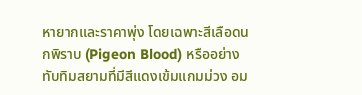หายากและราคาพุ่ง โดยเฉพาะสีเลือดนกพิราบ (Pigeon Blood) หรืออย่างทับทิมสยามที่มีสีแดงเข้มแกมม่วง อม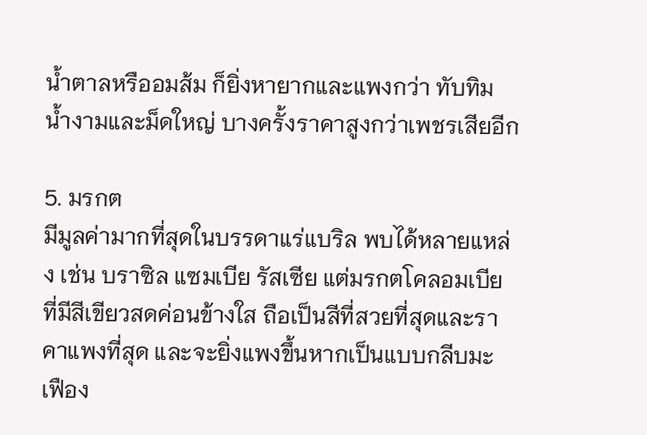น้ำตาลหรืออมส้ม ก็ยิ่งหายากและแพงกว่า ทับทิมน้ำงามและม็ดใหญ่ บางครั้งราคาสูงกว่าเพชรเสียอีก

5. มรกต
มีมูลค่ามากที่สุดในบรรดาแร่แบริล พบได้หลายแหล่ง เช่น บราซิล แซมเบีย รัสเซีย แต่มรกตโคลอมเบีย ที่มีสีเขียวสดค่อนข้างใส ถือเป็นสีที่สวยที่สุดและราคาแพงที่สุด และจะยิ่งแพงขึ้นหากเป็นแบบกลีบมะเฟือง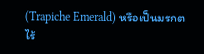(Trapiche Emerald) หรือเป็นมรกตไร้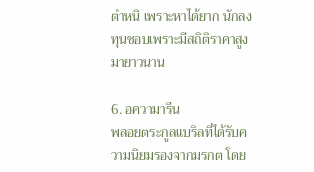ตำหนิ เพราะหาได้ยาก นักลงทุนชอบเพราะมีสถิติราคาสูงมายาวนาน

6. อความารีน
พลอยตระกูลแบริลที่ได้รับความนิยมรองจากมรกต โดย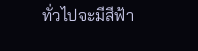ทั่วไปจะมีสีฟ้า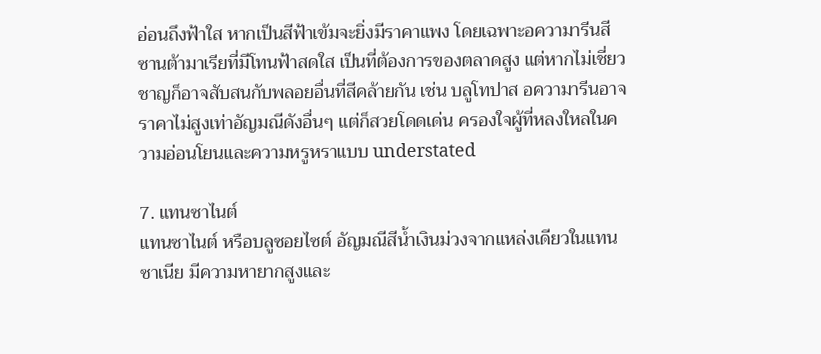อ่อนถึงฟ้าใส หากเป็นสีฟ้าเข้มจะยิ่งมีราคาแพง โดยเฉพาะอความารีนสีซานต้ามาเรียที่มีโทนฟ้าสดใส เป็นที่ต้องการของตลาดสูง แต่หากไม่เชี่ยวชาญก็อาจสับสนกับพลอยอื่นที่สีคล้ายกัน เช่น บลูโทปาส อความารีนอาจราคาไม่สูงเท่าอัญมณีดังอื่นๆ แต่ก็สวยโดดเด่น ครองใจผู้ที่หลงใหลในความอ่อนโยนและความหรูหราแบบ understated

7. แทนซาไนต์
แทนซาไนต์ หรือบลูซอยไซต์ อัญมณีสีน้ำเงินม่วงจากแหล่งเดียวในแทนซาเนีย มีความหายากสูงและ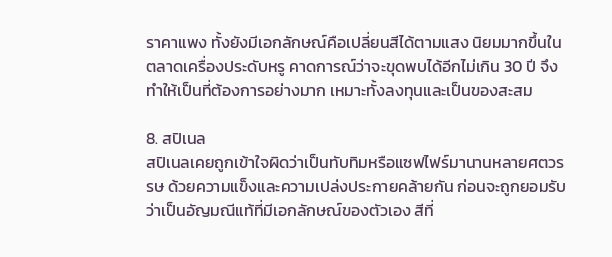ราคาแพง ทั้งยังมีเอกลักษณ์คือเปลี่ยนสีได้ตามแสง นิยมมากขึ้นในตลาดเครื่องประดับหรู คาดการณ์ว่าจะขุดพบได้อีกไม่เกิน 30 ปี จึงทำให้เป็นที่ต้องการอย่างมาก เหมาะทั้งลงทุนและเป็นของสะสม

8. สปิเนล
สปิเนลเคยถูกเข้าใจผิดว่าเป็นทับทิมหรือแซฟไฟร์มานานหลายศตวรรษ ด้วยความแข็งและความเปล่งประกายคล้ายกัน ก่อนจะถูกยอมรับว่าเป็นอัญมณีแท้ที่มีเอกลักษณ์ของตัวเอง สีที่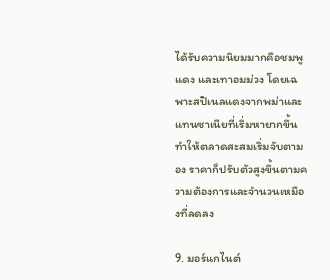ได้รับความนิยมมากคือชมพู แดง และเทาอมม่วง โดยเฉพาะสปิเนลแดงจากพม่าและแทนซาเนียที่เริ่มหายากขึ้น ทำให้ตลาดสะสมเริ่มจับตามอง ราคาก็ปรับตัวสูงขึ้นตามความต้องการและจำนวนเหมืองที่ลดลง

9. มอร์แกไนต์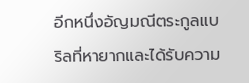อีกหนึ่งอัญมณีตระกูลแบริลที่หายากและได้รับความ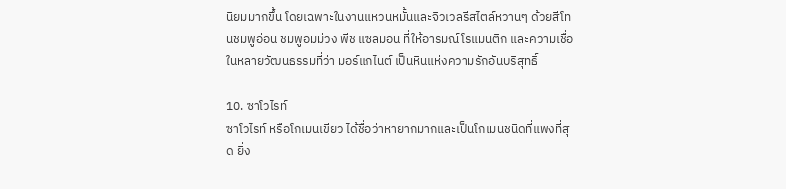นิยมมากขึ้น โดยเฉพาะในงานแหวนหมั้นและจิวเวลรีสไตล์หวานๆ ด้วยสีโทนชมพูอ่อน ชมพูอมม่วง พีช แซลมอน ที่ให้อารมณ์โรแมนติก และความเชื่อในหลายวัฒนธรรมที่ว่า มอร์แกไนต์ เป็นหินแห่งความรักอันบริสุทธิ์

10. ซาโวไรท์
ซาโวไรท์ หรือโกเมนเขียว ได้ชื่อว่าหายากมากและเป็นโกเมนชนิดที่แพงที่สุด ยิ่ง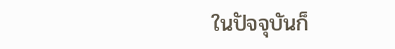ในปัจจุบันก็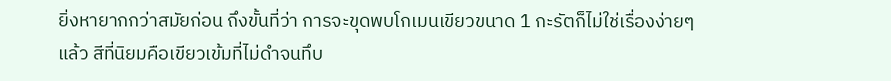ยิ่งหายากกว่าสมัยก่อน ถึงขั้นที่ว่า การจะขุดพบโกเมนเขียวขนาด 1 กะรัตก็ไม่ใช่เรื่องง่ายๆ แล้ว สีที่นิยมคือเขียวเข้มที่ไม่ดำจนทึบ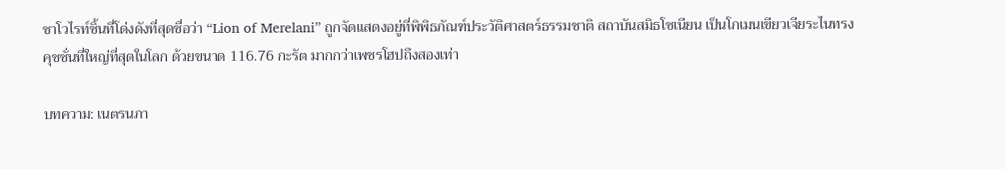ซาโวไรท์ชิ้นที่โด่งดังที่สุดชื่อว่า “Lion of Merelani” ถูกจัดแสดงอยู่ที่พิพิธภัณฑ์ประวัติศาสตร์ธรรมชาติ สถาบันสมิธโซเนียน เป็นโกเมนเขียวเจียระไนทรงคุชชั่นที่ใหญ่ที่สุดในโลก ด้วยขนาด 116.76 กะรัต มากกว่าเพชรโฮปถึงสองเท่า

บทความ: เนตรนภา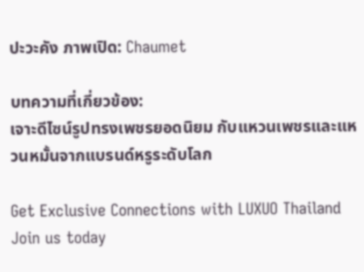ปะวะคัง ภาพเปิด: Chaumet

บทความที่เกี่ยวข้อง:
เจาะดีไซน์รูปทรงเพชรยอดนิยม กับแหวนเพชรและแหวนหมั้นจากแบรนด์หรูระดับโลก

Get Exclusive Connections with LUXUO Thailand
Join us today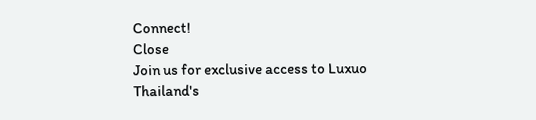Connect!
Close
Join us for exclusive access to Luxuo Thailand's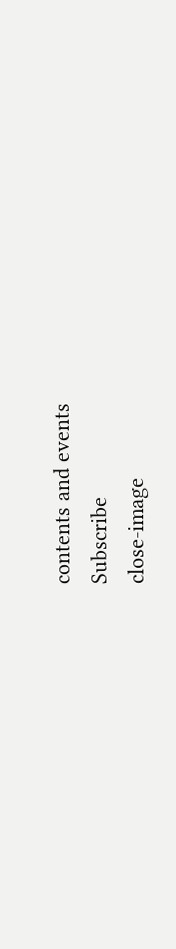contents and events
Subscribe
close-image